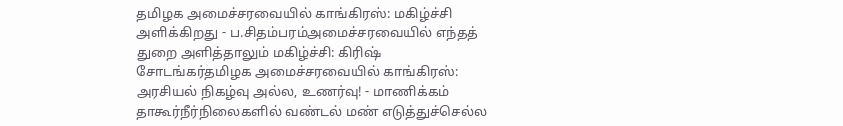தமிழக அமைச்சரவையில் காங்கிரஸ்: மகிழ்ச்சி அளிக்கிறது - ப.சிதம்பரம்அமைச்சரவையில் எந்தத் துறை அளித்தாலும் மகிழ்ச்சி: கிரிஷ் சோடங்கர்தமிழக அமைச்சரவையில் காங்கிரஸ்: அரசியல் நிகழ்வு அல்ல, உணர்வு! - மாணிக்கம் தாகூர்நீர்நிலைகளில் வண்டல் மண் எடுத்துச்செல்ல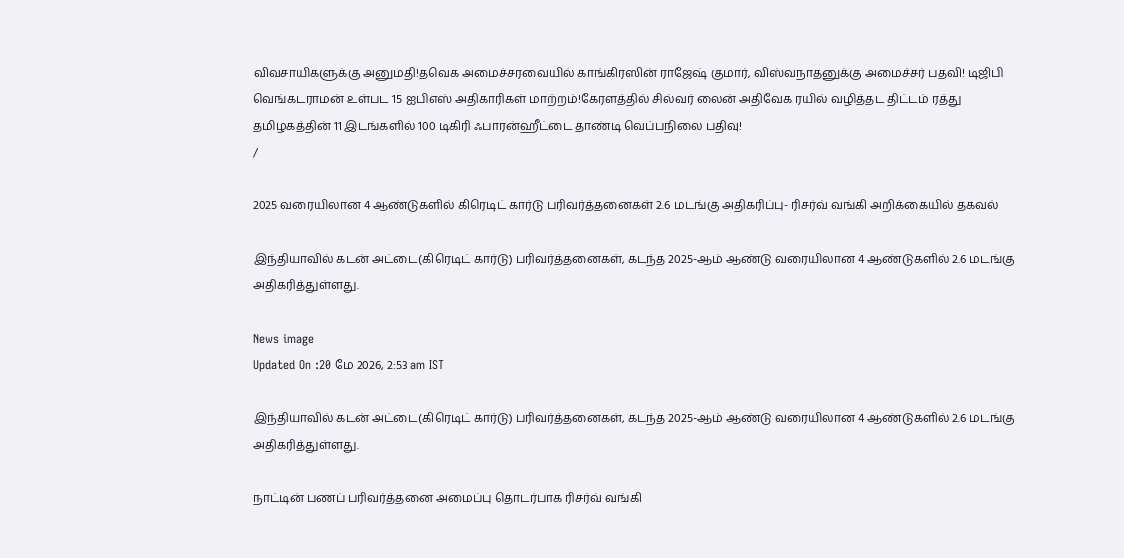விவசாயிகளுக்கு அனுமதி!தவெக அமைச்சரவையில் காங்கிரஸின் ராஜேஷ் குமார், விஸ்வநாதனுக்கு அமைச்சர் பதவி! டிஜிபி வெங்கடராமன் உள்பட 15 ஐபிஎஸ் அதிகாரிகள் மாற்றம்!கேரளத்தில் சில்வர் லைன் அதிவேக ரயில் வழித்தட திட்டம் ரத்து தமிழகத்தின் 11 இடங்களில் 100 டிகிரி ஃபாரன்ஹீட்டை தாண்டி வெப்பநிலை பதிவு!
/

2025 வரையிலான 4 ஆண்டுகளில் கிரெடிட் கார்டு பரிவர்த்தனைகள் 2.6 மடங்கு அதிகரிப்பு- ரிசர்வ் வங்கி அறிக்கையில் தகவல்

இந்தியாவில் கடன் அட்டை(கிரெடிட் கார்டு) பரிவர்த்தனைகள், கடந்த 2025-ஆம் ஆண்டு வரையிலான 4 ஆண்டுகளில் 2.6 மடங்கு அதிகரித்துள்ளது.

News image
Updated On :20 மே 2026, 2:53 am IST

இந்தியாவில் கடன் அட்டை(கிரெடிட் கார்டு) பரிவர்த்தனைகள், கடந்த 2025-ஆம் ஆண்டு வரையிலான 4 ஆண்டுகளில் 2.6 மடங்கு அதிகரித்துள்ளது.

நாட்டின் பணப் பரிவர்த்தனை அமைப்பு தொடர்பாக ரிசர்வ் வங்கி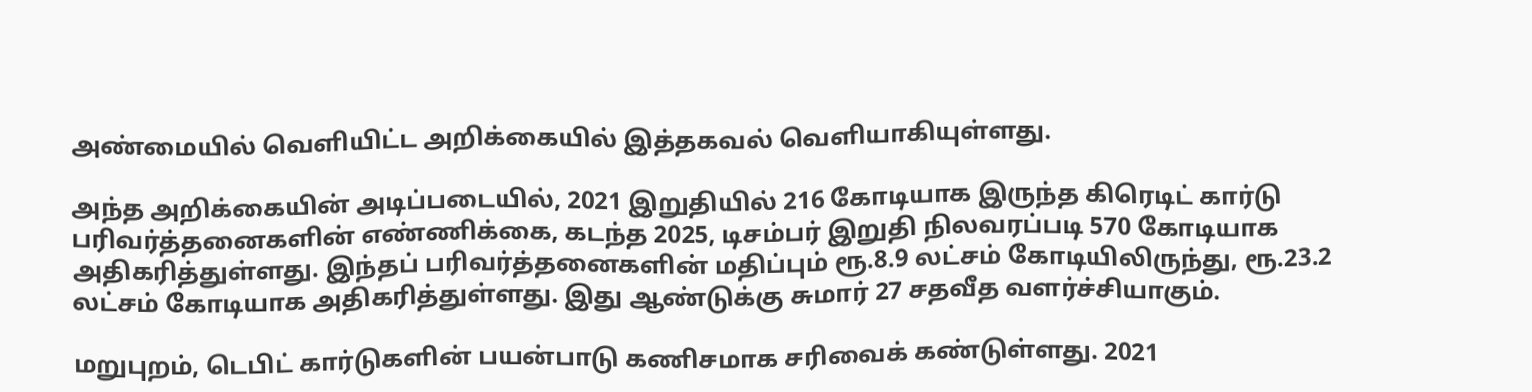அண்மையில் வெளியிட்ட அறிக்கையில் இத்தகவல் வெளியாகியுள்ளது.

அந்த அறிக்கையின் அடிப்படையில், 2021 இறுதியில் 216 கோடியாக இருந்த கிரெடிட் கார்டு பரிவர்த்தனைகளின் எண்ணிக்கை, கடந்த 2025, டிசம்பர் இறுதி நிலவரப்படி 570 கோடியாக அதிகரித்துள்ளது. இந்தப் பரிவர்த்தனைகளின் மதிப்பும் ரூ.8.9 லட்சம் கோடியிலிருந்து, ரூ.23.2 லட்சம் கோடியாக அதிகரித்துள்ளது. இது ஆண்டுக்கு சுமார் 27 சதவீத வளர்ச்சியாகும்.

மறுபுறம், டெபிட் கார்டுகளின் பயன்பாடு கணிசமாக சரிவைக் கண்டுள்ளது. 2021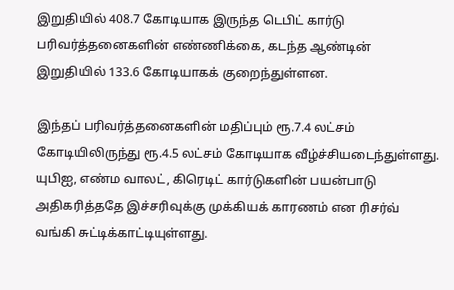இறுதியில் 408.7 கோடியாக இருந்த டெபிட் கார்டு பரிவர்த்தனைகளின் எண்ணிக்கை, கடந்த ஆண்டின் இறுதியில் 133.6 கோடியாகக் குறைந்துள்ளன.

இந்தப் பரிவர்த்தனைகளின் மதிப்பும் ரூ.7.4 லட்சம் கோடியிலிருந்து ரூ.4.5 லட்சம் கோடியாக வீழ்ச்சியடைந்துள்ளது. யுபிஐ, எண்ம வாலட், கிரெடிட் கார்டுகளின் பயன்பாடு அதிகரித்ததே இச்சரிவுக்கு முக்கியக் காரணம் என ரிசர்வ் வங்கி சுட்டிக்காட்டியுள்ளது.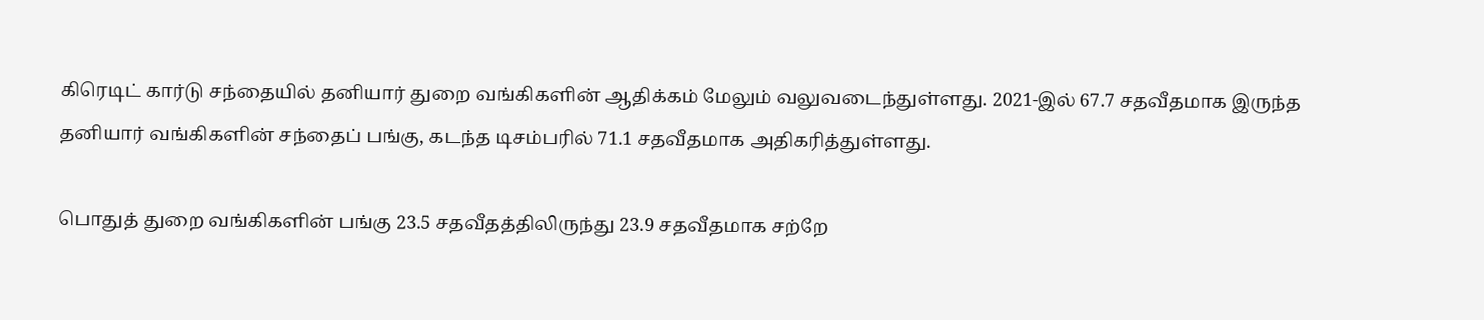கிரெடிட் கார்டு சந்தையில் தனியார் துறை வங்கிகளின் ஆதிக்கம் மேலும் வலுவடைந்துள்ளது. 2021-இல் 67.7 சதவீதமாக இருந்த தனியார் வங்கிகளின் சந்தைப் பங்கு, கடந்த டிசம்பரில் 71.1 சதவீதமாக அதிகரித்துள்ளது.

பொதுத் துறை வங்கிகளின் பங்கு 23.5 சதவீதத்திலிருந்து 23.9 சதவீதமாக சற்றே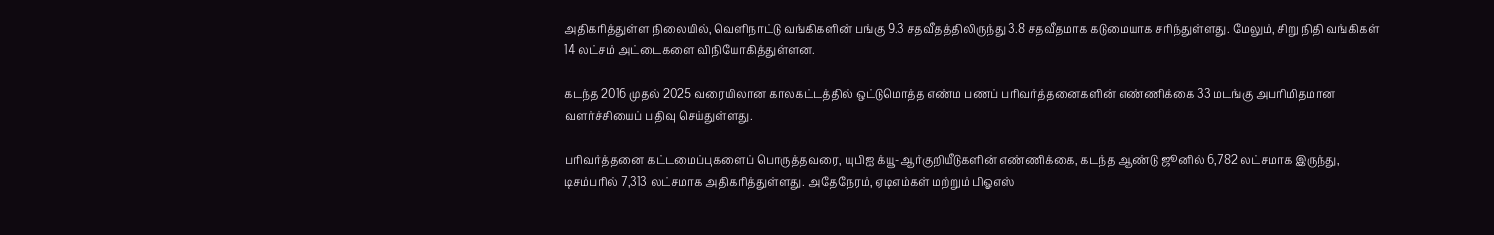அதிகரித்துள்ள நிலையில், வெளிநாட்டு வங்கிகளின் பங்கு 9.3 சதவீதத்திலிருந்து 3.8 சதவீதமாக கடுமையாக சரிந்துள்ளது. மேலும், சிறு நிதி வங்கிகள் 14 லட்சம் அட்டைகளை விநியோகித்துள்ளன.

கடந்த 2016 முதல் 2025 வரையிலான காலகட்டத்தில் ஒட்டுமொத்த எண்ம பணப் பரிவர்த்தனைகளின் எண்ணிக்கை 33 மடங்கு அபரிமிதமான வளர்ச்சியைப் பதிவு செய்துள்ளது.

பரிவர்த்தனை கட்டமைப்புகளைப் பொருத்தவரை, யுபிஐ க்யூ-ஆர்குறியீடுகளின் எண்ணிக்கை, கடந்த ஆண்டு ஜூனில் 6,782 லட்சமாக இருந்து, டிசம்பரில் 7,313 லட்சமாக அதிகரித்துள்ளது. அதேநேரம், ஏடிஎம்கள் மற்றும் பிஓஎஸ்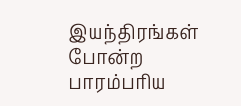இயந்திரங்கள் போன்ற பாரம்பரிய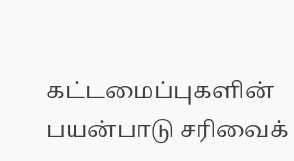கட்டமைப்புகளின் பயன்பாடு சரிவைக்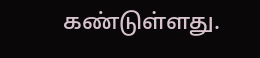கண்டுள்ளது.